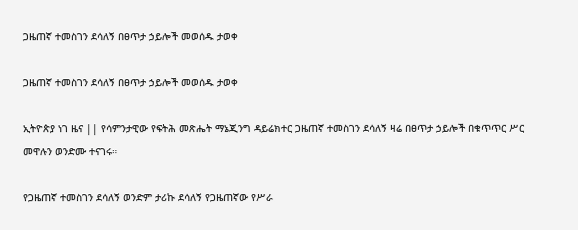ጋዜጠኛ ተመስገን ደሳለኝ በፀጥታ ኃይሎች መወሰዱ ታወቀ

ጋዜጠኛ ተመስገን ደሳለኝ በፀጥታ ኃይሎች መወሰዱ ታወቀ

ኢትዮጵያ ነገ ዜና || የሳምንታዊው የፍትሕ መጽሔት ማኔጂንግ ዳይሬክተር ጋዜጠኛ ተመስገን ደሳለኝ ዛሬ በፀጥታ ኃይሎች በቁጥጥር ሥር መዋሉን ወንድሙ ተናገሩ።

የጋዜጠኛ ተመስገን ደሳለኝ ወንድም ታሪኩ ደሳለኝ የጋዜጠኛው የሥራ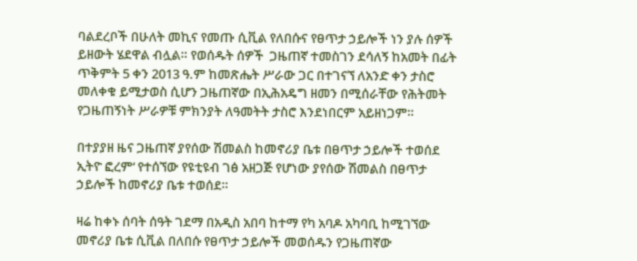ባልደረቦች በሁለት መኪና የመጡ ሲቪል የለበሱና የፀጥታ ኃይሎች ነን ያሉ ሰዎች ይዘውት ሄደዋል ብሏል። የወሰዱት ሰዎች  ጋዜጠኛ ተመስገን ደሳለኝ ከአመት በፊት ጥቅምት 5 ቀን 2013 ዓ.ም ከመጽሔት ሥራው ጋር በተገናኘ ለአንድ ቀን ታስሮ መለቀቁ ይሚታወስ ሲሆን ጋዜጠኛው በኢሕአዴግ ዘመን በሚሰራቸው የሕትመት የጋዜጠኝነት ሥራዎቹ ምክንያት ለዓመትት ታስሮ እንደነበርም አይዘነጋም።

በተያያዘ ዜና ጋዜጠኛ ያየሰው ሽመልስ ከመኖሪያ ቤቱ በፀጥታ ኃይሎች ተወሰደ ኢትዮ ፎረም‘ የተሰኘው የዩቲዩብ ገፅ አዘጋጅ የሆነው ያየሰው ሽመልስ በፀጥታ ኃይሎች ከመኖሪያ ቤቱ ተወሰደ።

ዛሬ ከቀኑ ሰባት ሰዓት ገደማ በአዲስ አበባ ከተማ የካ አባዶ አካባቢ ከሚገኘው መኖሪያ ቤቱ ሲቪል በለበሱ የፀጥታ ኃይሎች መወሰዱን የጋዜጠኛው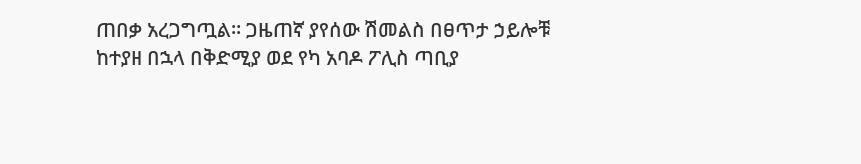ጠበቃ አረጋግጧል። ጋዜጠኛ ያየሰው ሽመልስ በፀጥታ ኃይሎቹ ከተያዘ በኋላ በቅድሚያ ወደ የካ አባዶ ፖሊስ ጣቢያ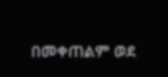በመቀጠልም ወደ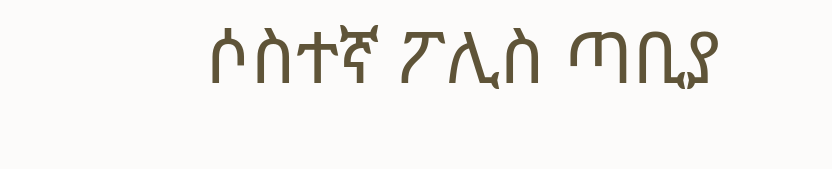ሶስተኛ ፖሊስ ጣቢያ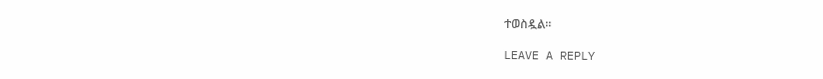ተወስዷል።

LEAVE A REPLY